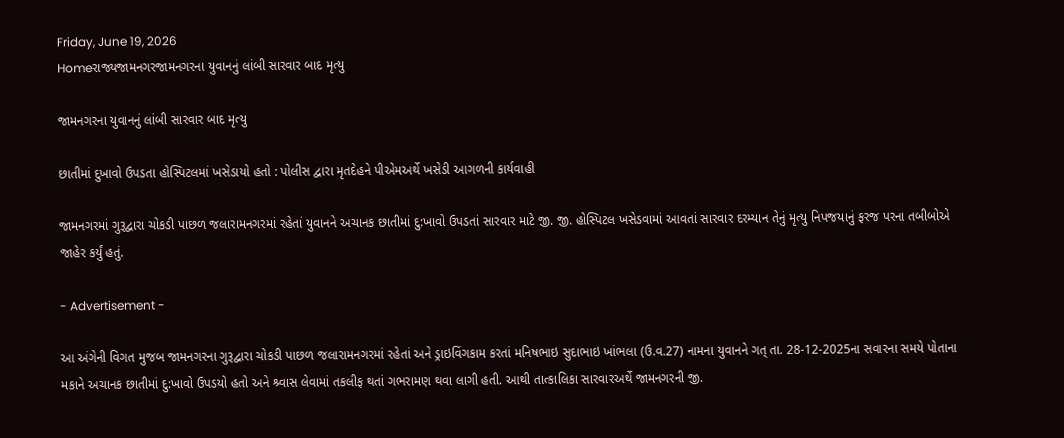Friday, June 19, 2026
Homeરાજ્યજામનગરજામનગરના યુવાનનું લાંબી સારવાર બાદ મૃત્યુ

જામનગરના યુવાનનું લાંબી સારવાર બાદ મૃત્યુ

છાતીમાં દુખાવો ઉપડતા હોસ્પિટલમાં ખસેડાયો હતો : પોલીસ દ્વારા મૃતદેહને પીએમઅર્થે ખસેડી આગળની કાર્યવાહી

જામનગરમાં ગુરૂદ્વારા ચોકડી પાછળ જલારામનગરમાં રહેતાં યુવાનને અચાનક છાતીમાં દુ:ખાવો ઉપડતાં સારવાર માટે જી. જી. હોસ્પિટલ ખસેડવામાં આવતાં સારવાર દરમ્યાન તેનું મૃત્યુ નિપજયાનું ફરજ પરના તબીબોએ જાહેર કર્યું હતું.

- Advertisement -

આ અંગેની વિગત મુજબ જામનગરના ગુરૂદ્વારા ચોકડી પાછળ જલારામનગરમાં રહેતાં અને ડ્રાઇવિંગકામ કરતાં મનિષભાઇ સુદાભાઇ ખાંભલા (ઉ.વ.27) નામના યુવાનને ગત્ તા. 28-12-2025ના સવારના સમયે પોતાના મકાને અચાનક છાતીમાં દુ:ખાવો ઉપડયો હતો અને શ્ર્વાસ લેવામાં તકલીફ થતાં ગભરામણ થવા લાગી હતી. આથી તાત્કાલિકા સારવારઅર્થે જામનગરની જી.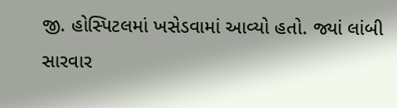જી. હોસ્પિટલમાં ખસેડવામાં આવ્યો હતો. જ્યાં લાંબી સારવાર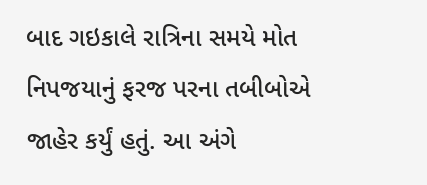બાદ ગઇકાલે રાત્રિના સમયે મોત નિપજયાનું ફરજ પરના તબીબોએ જાહેર કર્યું હતું. આ અંગે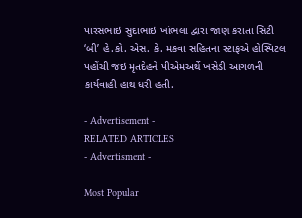પારસભાઇ સુદાભાઇ ખાંભલા દ્વારા જાણ કરાતા સિટી ‘બી’ હે.કો. એસ. કે. મકવા સહિતના સ્ટાફએ હોસ્પિટલ પહોંચી જઇ મૃતદેહને પીએમઅર્થે ખસેડી આગળની કાર્યવાહી હાથ ધરી હતી.

- Advertisement -
RELATED ARTICLES
- Advertisment -

Most Popular